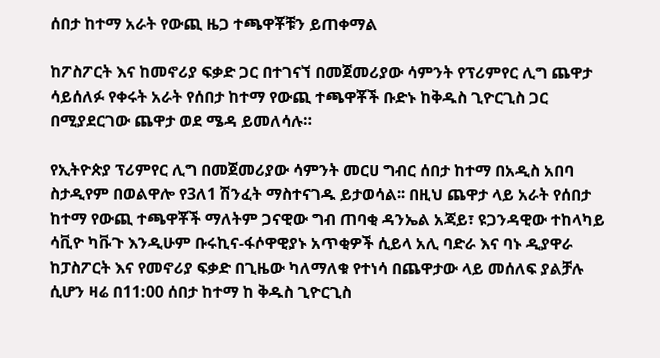ሰበታ ከተማ አራት የውጪ ዜጋ ተጫዋቾቹን ይጠቀማል

ከፖስፖርት እና ከመኖሪያ ፍቃድ ጋር በተገናኘ በመጀመሪያው ሳምንት የፕሪምየር ሊግ ጨዋታ ሳይሰለፉ የቀሩት አራት የሰበታ ከተማ የውጪ ተጫዋቾች ቡድኑ ከቅዱስ ጊዮርጊስ ጋር በሚያደርገው ጨዋታ ወደ ሜዳ ይመለሳሉ።

የኢትዮጵያ ፕሪምየር ሊግ በመጀመሪያው ሳምንት መርሀ ግብር ሰበታ ከተማ በአዲስ አበባ ስታዲየም በወልዋሎ የ3ለ1 ሽንፈት ማስተናገዱ ይታወሳል፡፡ በዚህ ጨዋታ ላይ አራት የሰበታ ከተማ የውጪ ተጫዋቾች ማለትም ጋናዊው ግብ ጠባቂ ዳንኤል አጃይ፣ ዩጋንዳዊው ተከላካይ ሳቪዮ ካቩጉ እንዲሁም ቡሩኪና-ፋሶዋዊያኑ አጥቂዎች ሲይላ አሊ ባድራ እና ባኑ ዲያዋራ ከፓስፖርት እና የመኖሪያ ፍቃድ በጊዜው ካለማለቁ የተነሳ በጨዋታው ላይ መሰለፍ ያልቻሉ ሲሆን ዛሬ በ11:00 ሰበታ ከተማ ከ ቅዱስ ጊዮርጊስ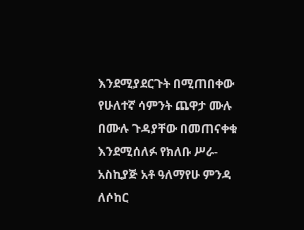እንደሚያደርጉት በሚጠበቀው የሁለተኛ ሳምንት ጨዋታ ሙሉ በሙሉ ጉዳያቸው በመጠናቀቁ እንደሚሰለፉ የክለቡ ሥራ-አስኪያጅ አቶ ዓለማየሁ ምንዳ ለሶከር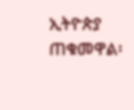ኢትዮጵያ ጠቁመዋል፡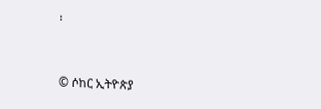፡


© ሶከር ኢትዮጵያ